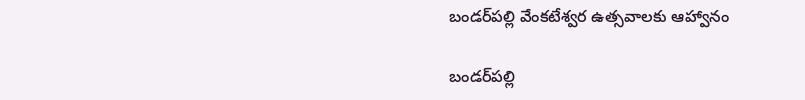బండర్‌పల్లి వేంకటేశ్వర ఉత్సవాలకు ఆహ్వానం

బండర్‌పల్లి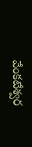వేంకటేశ్వర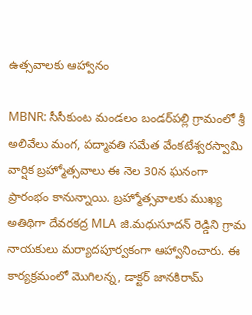ఉత్సవాలకు ఆహ్వానం

MBNR: సీసీకుంట మండలం బండర్‌పల్లి గ్రామంలో శ్రీ అలివేలు మంగ, పద్మావతి సమేత వేంకటేశ్వరస్వామి వార్షిక బ్రహ్మోత్సవాలు ఈ నెల 30న ఘనంగా ప్రారంభం కానున్నాయి. బ్రహ్మోత్సవాలకు ముఖ్య అతిథిగా దేవరకద్ర MLA జి.మధుసూదన్ రెడ్డిని గ్రామ నాయకులు మర్యాదపూర్వకంగా ఆహ్వానించారు. ఈ కార్యక్రమంలో మొగిలన్న, డాక్టర్ జానకిరామ్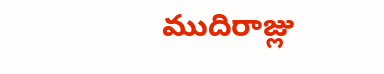ముదిరాజ్లు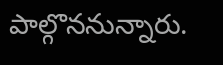పాల్గొననున్నారు.